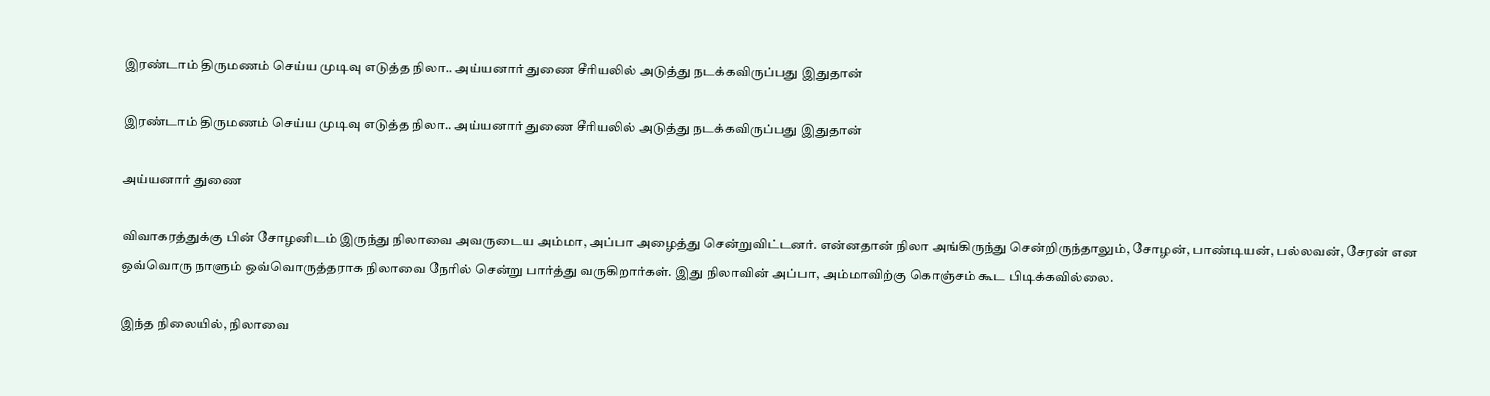இரண்டாம் திருமணம் செய்ய முடிவு எடுத்த நிலா.. அய்யனார் துணை சீரியலில் அடுத்து நடக்கவிருப்பது இதுதான்

இரண்டாம் திருமணம் செய்ய முடிவு எடுத்த நிலா.. அய்யனார் துணை சீரியலில் அடுத்து நடக்கவிருப்பது இதுதான்

அய்யனார் துணை

விவாகரத்துக்கு பின் சோழனிடம் இருந்து நிலாவை அவருடைய அம்மா, அப்பா அழைத்து சென்றுவிட்டனர். என்னதான் நிலா அங்கிருந்து சென்றிருந்தாலும், சோழன், பாண்டியன், பல்லவன், சேரன் என ஒவ்வொரு நாளும் ஒவ்வொருத்தராக நிலாவை நேரில் சென்று பார்த்து வருகிறார்கள். இது நிலாவின் அப்பா, அம்மாவிற்கு கொஞ்சம் கூட பிடிக்கவில்லை.

இந்த நிலையில், நிலாவை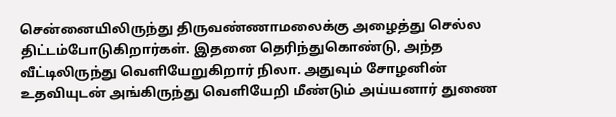சென்னையிலிருந்து திருவண்ணாமலைக்கு அழைத்து செல்ல திட்டம்போடுகிறார்கள். இதனை தெரிந்துகொண்டு, அந்த வீட்டிலிருந்து வெளியேறுகிறார் நிலா. அதுவும் சோழனின் உதவியுடன் அங்கிருந்து வெளியேறி மீண்டும் அய்யனார் துணை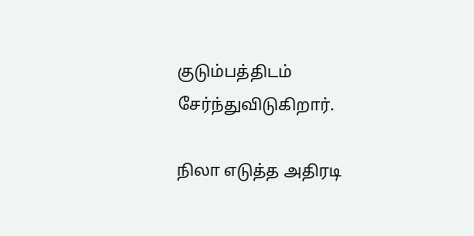குடும்பத்திடம் சேர்ந்துவிடுகிறார்.

நிலா எடுத்த அதிரடி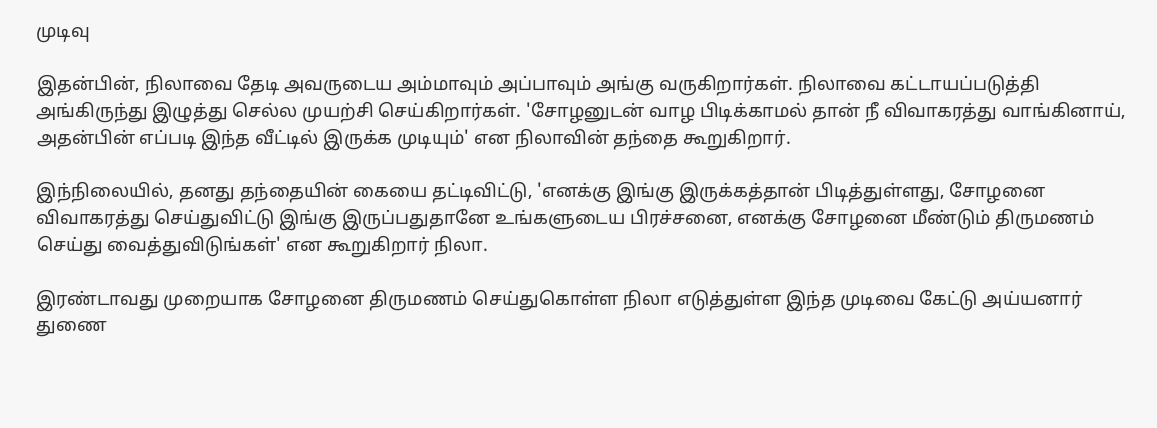முடிவு

இதன்பின், நிலாவை தேடி அவருடைய அம்மாவும் அப்பாவும் அங்கு வருகிறார்கள். நிலாவை கட்டாயப்படுத்தி அங்கிருந்து இழுத்து செல்ல முயற்சி செய்கிறார்கள். 'சோழனுடன் வாழ பிடிக்காமல் தான் நீ விவாகரத்து வாங்கினாய், அதன்பின் எப்படி இந்த வீட்டில் இருக்க முடியும்' என நிலாவின் தந்தை கூறுகிறார்.

இந்நிலையில், தனது தந்தையின் கையை தட்டிவிட்டு, 'எனக்கு இங்கு இருக்கத்தான் பிடித்துள்ளது, சோழனை விவாகரத்து செய்துவிட்டு இங்கு இருப்பதுதானே உங்களுடைய பிரச்சனை, எனக்கு சோழனை மீண்டும் திருமணம் செய்து வைத்துவிடுங்கள்' என கூறுகிறார் நிலா.

இரண்டாவது முறையாக சோழனை திருமணம் செய்துகொள்ள நிலா எடுத்துள்ள இந்த முடிவை கேட்டு அய்யனார் துணை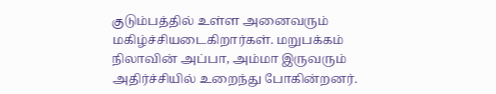குடும்பத்தில் உள்ள அனைவரும் மகிழ்ச்சியடைகிறார்கள். மறுபக்கம் நிலாவின் அப்பா, அம்மா இருவரும் அதிர்ச்சியில் உறைந்து போகின்றனர்.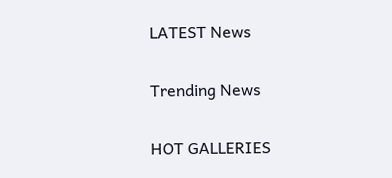LATEST News

Trending News

HOT GALLERIES